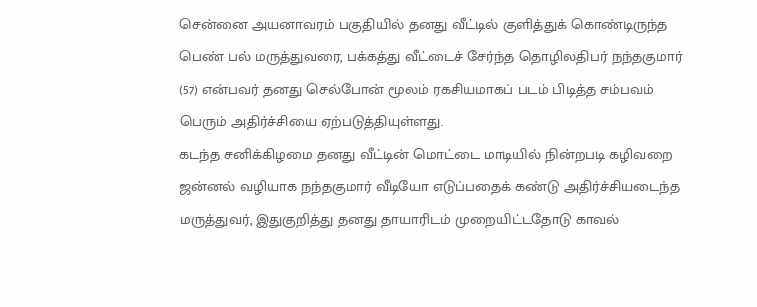சென்னை அயனாவரம் பகுதியில் தனது வீட்டில் குளித்துக் கொண்டிருந்த பெண் பல் மருத்துவரை, பக்கத்து வீட்டைச் சேர்ந்த தொழிலதிபர் நந்தகுமார் (57) என்பவர் தனது செல்போன் மூலம் ரகசியமாகப் படம் பிடித்த சம்பவம் பெரும் அதிர்ச்சியை ஏற்படுத்தியுள்ளது.
கடந்த சனிக்கிழமை தனது வீட்டின் மொட்டை மாடியில் நின்றபடி கழிவறை ஜன்னல் வழியாக நந்தகுமார் வீடியோ எடுப்பதைக் கண்டு அதிர்ச்சியடைந்த மருத்துவர், இதுகுறித்து தனது தாயாரிடம் முறையிட்டதோடு காவல்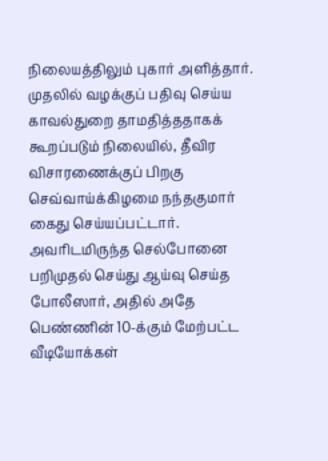நிலையத்திலும் புகார் அளித்தார்.
முதலில் வழக்குப் பதிவு செய்ய காவல்துறை தாமதித்ததாகக் கூறப்படும் நிலையில், தீவிர விசாரணைக்குப் பிறகு செவ்வாய்க்கிழமை நந்தகுமார் கைது செய்யப்பட்டார். அவரிடமிருந்த செல்போனை பறிமுதல் செய்து ஆய்வு செய்த போலீஸார், அதில் அதே பெண்ணின் 10-க்கும் மேற்பட்ட வீடியோக்கள்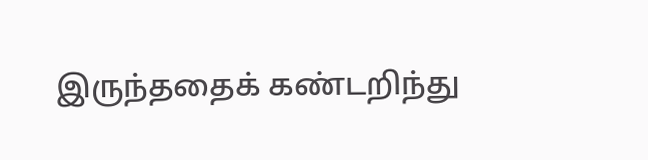இருந்ததைக் கண்டறிந்து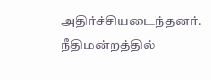அதிர்ச்சியடைந்தனர். நீதிமன்றத்தில்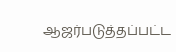ஆஜர்படுத்தப்பட்ட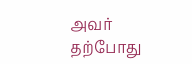அவர் தற்போது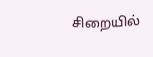சிறையில்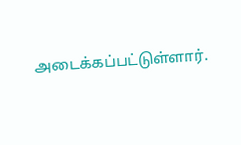அடைக்கப்பட்டுள்ளார்.